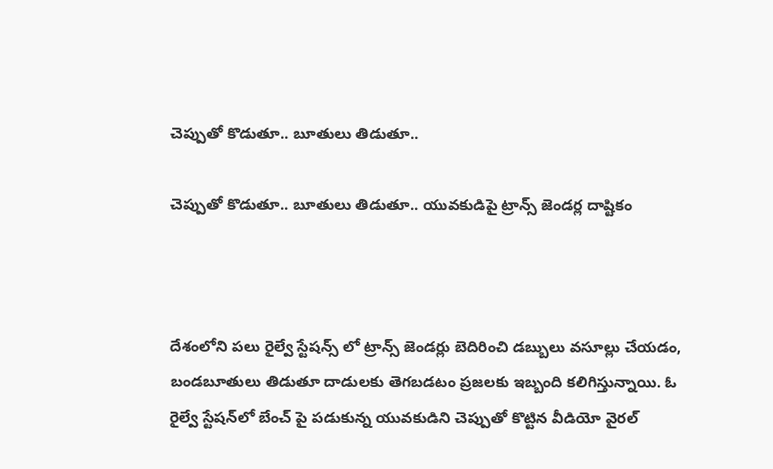చెప్పుతో కొడుతూ.. బూతులు తిడుతూ..

చెప్పుతో కొడుతూ.. బూతులు తిడుతూ.. యువకుడిపై ట్రాన్స్ జెండర్ల దాష్టికం



దేశంలోని పలు రైల్వే స్టేషన్స్ లో ట్రాన్స్ జెండర్లు బెదిరించి డబ్బులు వసూల్లు చేయడం, బండబూతులు తిడుతూ దాడులకు తెగబడటం ప్రజలకు ఇబ్బంది కలిగిస్తున్నాయి. ఓ రైల్వే స్టేషన్‌లో బేంచ్ పై పడుకున్న యువకుడిని చెప్పుతో కొట్టిన వీడియో వైరల్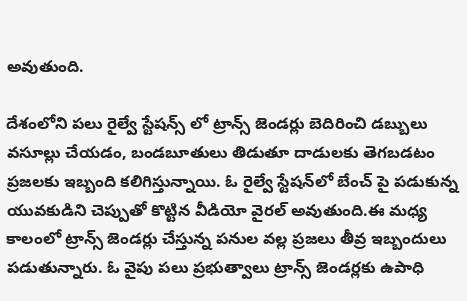అవుతుంది.

దేశంలోని పలు రైల్వే స్టేషన్స్ లో ట్రాన్స్ జెండర్లు బెదిరించి డబ్బులు వసూల్లు చేయడం, బండబూతులు తిడుతూ దాడులకు తెగబడటం ప్రజలకు ఇబ్బంది కలిగిస్తున్నాయి. ఓ రైల్వే స్టేషన్‌లో బేంచ్ పై పడుకున్న యువకుడిని చెప్పుతో కొట్టిన వీడియో వైరల్ అవుతుంది.ఈ మధ్య కాలంలో ట్రాన్స్ జెండర్లు చేస్తున్న పనుల వల్ల ప్రజలు తీవ్ర ఇబ్బందులు పడుతున్నారు. ఓ వైపు పలు ప్రభుత్వాలు ట్రాన్స్ జెండర్లకు ఉపాధి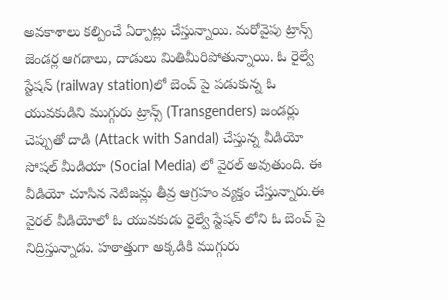అవకాశాలు కల్పించే ఏర్పాట్లు చేస్తున్నాయి. మరోవైపు ట్రాన్స్ జెండర్ల ఆగడాలు, దాడులు మితిమీరిపోతున్నాయి. ఓ రైల్వే స్టేషన్‌ (railway station)లో బెంచ్ పై పడుకున్న ఓ యువకుడిని ముగ్గురు ట్రాన్స్ (Transgenders) జండర్లు చెప్పుతో దాడి (Attack with Sandal) చేస్తున్న వీడియో సోషల్ మీడియా (Social Media) లో వైరల్ అవుతుంది. ఈ వీడియో చూసిన నెటిజన్లు తీవ్ర ఆగ్రహం వ్యక్తం చేస్తున్నారు.ఈ వైరల్ వీడియోలో ఓ యువకుడు రైల్వే స్టేషన్ లోని ఓ బెంచ్ పై నిద్రిస్తున్నాడు. హఠాత్తుగా అక్కడికి ముగ్గురు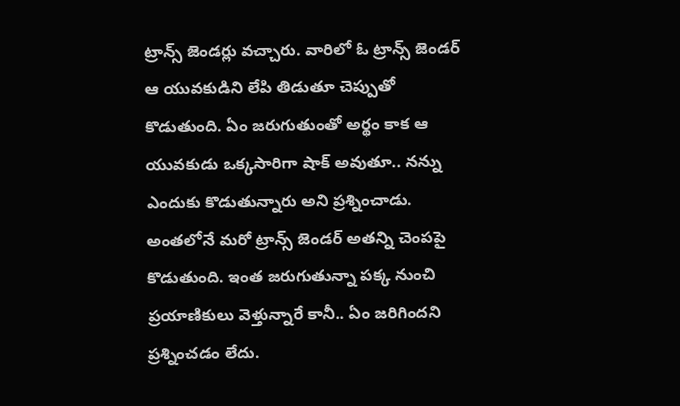ట్రాన్స్ జెండర్లు వచ్చారు. వారిలో ఓ ట్రాన్స్ జెండర్ ఆ యువకుడిని లేపి తిడుతూ చెప్పుతో కొడుతుంది. ఏం జరుగుతుంతో అర్థం కాక ఆ యువకుడు ఒక్కసారిగా షాక్ అవుతూ.. నన్ను ఎందుకు కొడుతున్నారు అని ప్రశ్నించాడు. అంతలోనే మరో ట్రాన్స్ జెండర్ అతన్ని చెంపపై కొడుతుంది. ఇంత జరుగుతున్నా పక్క నుంచి ప్రయాణికులు వెళ్తున్నారే కానీ.. ఏం జరిగిందని ప్రశ్నించడం లేదు.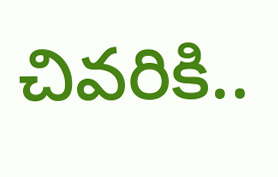చివరికి..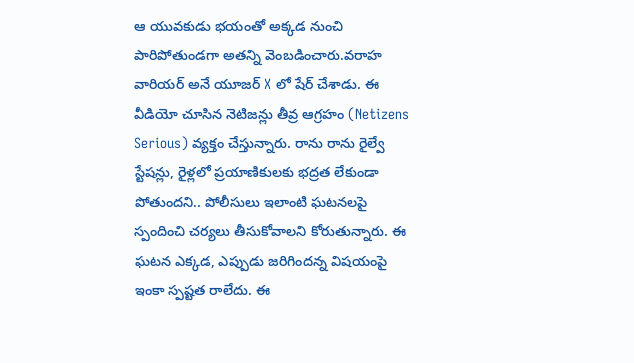ఆ యువకుడు భయంతో అక్కడ నుంచి పారిపోతుండగా అతన్ని వెంబడించారు.వరాహ వారియర్ అనే యూజర్ X లో షేర్ చేశాడు. ఈ వీడియో చూసిన నెటిజన్లు తీవ్ర ఆగ్రహం (Netizens Serious) వ్యక్తం చేస్తున్నారు. రాను రాను రైల్వే స్టేషన్లు, రైళ్లలో ప్రయాణికులకు భద్రత లేకుండా పోతుందని.. పోలీసులు ఇలాంటి ఘటనలపై స్పందించి చర్యలు తీసుకోవాలని కోరుతున్నారు. ఈ ఘటన ఎక్కడ, ఎప్పుడు జరిగిందన్న విషయంపై ఇంకా స్పష్టత రాలేదు. ఈ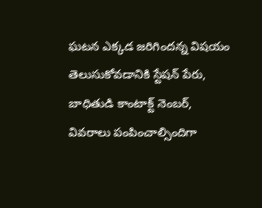ఘటన ఎక్కడ జరిగిందన్న విషయం తెలుసుకోవడానికి స్టేషన్ పేరు, బాధితుడి కాంటాక్ట్ నెంబర్, వివరాలు పంపించాల్సిందిగా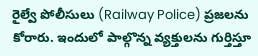రైల్వే పోలీసులు (Railway Police) ప్రజలను కోరారు. ఇందులో పాల్గొన్న వ్యక్తులను గుర్తిస్తూ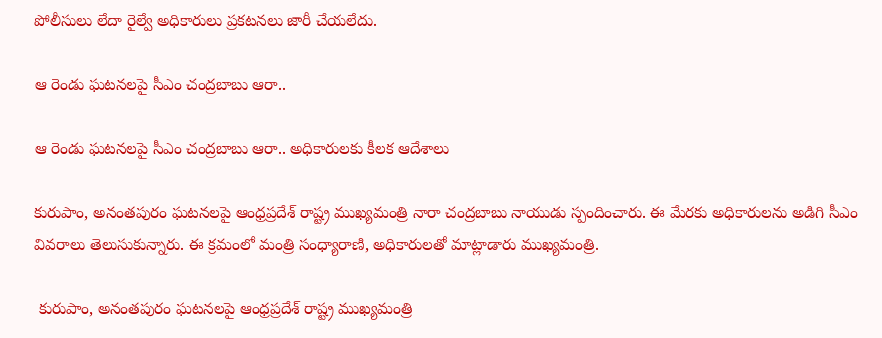పోలీసులు లేదా రైల్వే అధికారులు ప్రకటనలు జారీ చేయలేదు.

ఆ రెండు ఘటనలపై సీఎం చంద్రబాబు ఆరా..

ఆ రెండు ఘటనలపై సీఎం చంద్రబాబు ఆరా.. అధికారులకు కీలక ఆదేశాలు

కురుపాం, అనంతపురం ఘటనలపై ఆంధ్రప్రదేశ్ రాష్ట్ర ముఖ్యమంత్రి నారా చంద్రబాబు నాయుడు స్పందించారు. ఈ మేరకు అధికారులను అడిగి సీఎం వివరాలు తెలుసుకున్నారు. ఈ క్రమంలో మంత్రి సంధ్యారాణి, అధికారులతో మాట్లాడారు ముఖ్యమంత్రి.

 కురుపాం, అనంతపురం ఘటనలపై ఆంధ్రప్రదేశ్ రాష్ట్ర ముఖ్యమంత్రి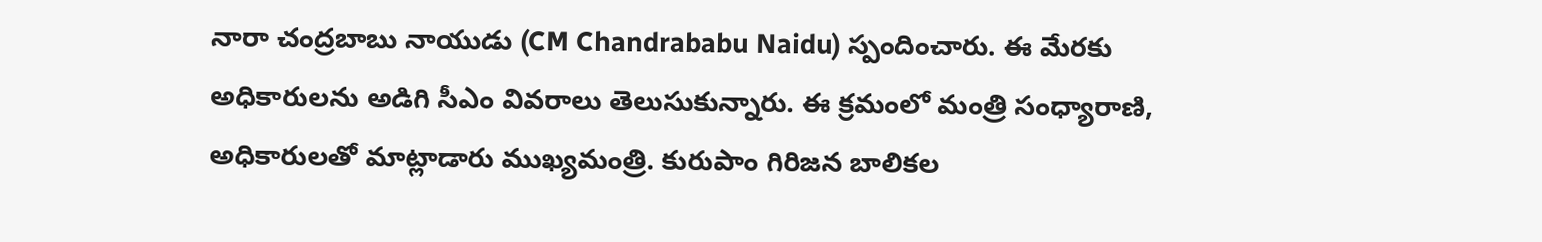నారా చంద్రబాబు నాయుడు (CM Chandrababu Naidu) స్పందించారు. ఈ మేరకు అధికారులను అడిగి సీఎం వివరాలు తెలుసుకున్నారు. ఈ క్రమంలో మంత్రి సంధ్యారాణి, అధికారులతో మాట్లాడారు ముఖ్యమంత్రి. కురుపాం గిరిజన బాలికల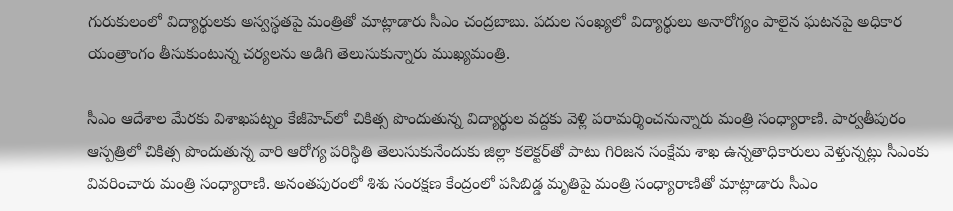గురుకులంలో విద్యార్థులకు అస్వస్థతపై మంత్రితో మాట్లాడారు సీఎం చంద్రబాబు. పదుల సంఖ్యలో విద్యార్థులు అనారోగ్యం పాలైన ఘటనపై అధికార యంత్రాంగం తీసుకుంటున్న చర్యలను అడిగి తెలుసుకున్నారు ముఖ్యమంత్రి.

సీఎం ఆదేశాల మేరకు విశాఖపట్నం కేజీహెచ్‌లో చికిత్స పొందుతున్న విద్యార్థుల వద్దకు వెళ్లి పరామర్శించనున్నారు మంత్రి సంధ్యారాణి. పార్వతీపురం ఆస్పత్రిలో చికిత్స పొందుతున్న వారి ఆరోగ్య పరిస్థితి తెలుసుకునేందుకు జిల్లా కలెక్టర్‌తో పాటు గిరిజన సంక్షేమ శాఖ ఉన్నతాధికారులు వెళ్తున్నట్లు సీఎంకు వివరించారు మంత్రి సంధ్యారాణి. అనంతపురంలో శిశు సంరక్షణ కేంద్రంలో పసిబిడ్డ మృతిపై మంత్రి సంధ్యారాణితో మాట్లాడారు సీఎం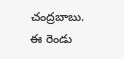చంద్రబాబు. ఈ రెండు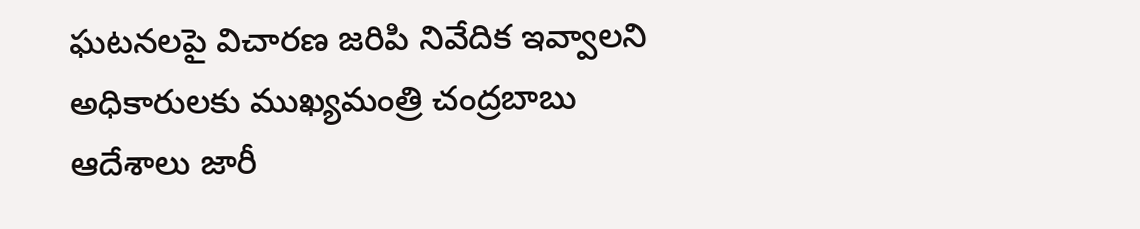ఘటనలపై విచారణ జరిపి నివేదిక ఇవ్వాలని అధికారులకు ముఖ్యమంత్రి చంద్రబాబు ఆదేశాలు జారీ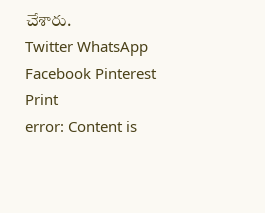చేశారు.
Twitter WhatsApp Facebook Pinterest Print
error: Content is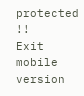protected !!
Exit mobile version